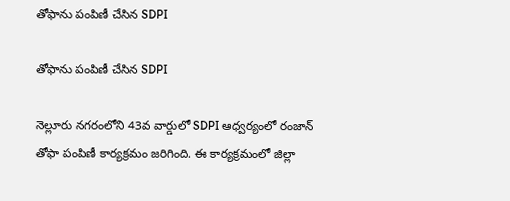తోఫాను పంపిణీ చేసిన SDPI

తోఫాను పంపిణీ చేసిన SDPI

నెల్లూరు నగరంలోని 43వ వార్డులో SDPI ఆధ్వర్యంలో రంజాన్ తోఫా పంపిణీ కార్యక్రమం జరిగింది. ఈ కార్యక్రమంలో జిల్లా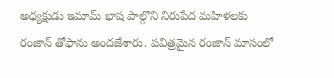అధ్యక్షుడు ఇమామ్ భాష పాల్గొని నిరుపేద మహిళలకు రంజాన్ తోఫాను అందజేశారు. పవిత్రమైన రంజాన్ మాసంలో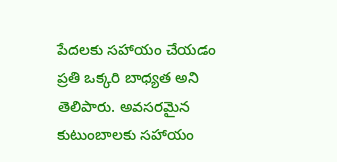పేదలకు సహాయం చేయడం ప్రతి ఒక్కరి బాధ్యత అని తెలిపారు. అవసరమైన కుటుంబాలకు సహాయం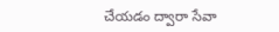చేయడం ద్వారా సేవా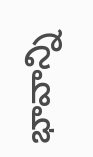భావాన్ని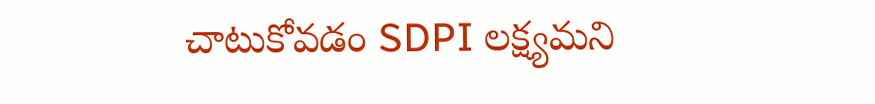చాటుకోవడం SDPI లక్ష్యమని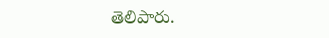తెలిపారు.